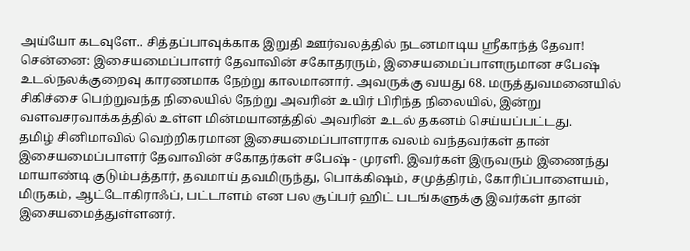அய்யோ கடவுளே.. சித்தப்பாவுக்காக இறுதி ஊர்வலத்தில் நடனமாடிய ஸ்ரீகாந்த் தேவா!
சென்னை: இசையமைப்பாளர் தேவாவின் சகோதரரும், இசையமைப்பாளருமான சபேஷ் உடல்நலக்குறைவு காரணமாக நேற்று காலமானார். அவருக்கு வயது 68. மருத்துவமனையில் சிகிச்சை பெற்றுவந்த நிலையில் நேற்று அவரின் உயிர் பிரிந்த நிலையில், இன்று வளவசரவாக்கத்தில் உள்ள மின்மயானத்தில் அவரின் உடல் தகனம் செய்யப்பட்டது.
தமிழ் சினிமாவில் வெற்றிகரமான இசையமைப்பாளராக வலம் வந்தவர்கள் தான் இசையமைப்பாளர் தேவாவின் சகோதர்கள் சபேஷ் - முரளி. இவர்கள் இருவரும் இணைந்து மாயாண்டி குடும்பத்தார், தவமாய் தவமிருந்து, பொக்கிஷம், சமுத்திரம், கோரிப்பாளையம், மிருகம், ஆட்டோகிராஃப், பட்டாளம் என பல சூப்பர் ஹிட் படங்களுக்கு இவர்கள் தான் இசையமைத்துள்ளனர்.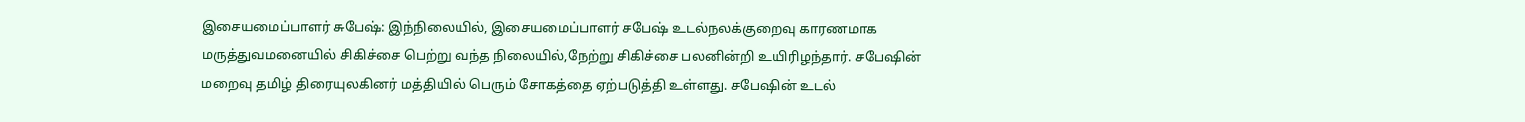இசையமைப்பாளர் சுபேஷ்: இந்நிலையில், இசையமைப்பாளர் சபேஷ் உடல்நலக்குறைவு காரணமாக மருத்துவமனையில் சிகிச்சை பெற்று வந்த நிலையில்,நேற்று சிகிச்சை பலனின்றி உயிரிழந்தார். சபேஷின் மறைவு தமிழ் திரையுலகினர் மத்தியில் பெரும் சோகத்தை ஏற்படுத்தி உள்ளது. சபேஷின் உடல்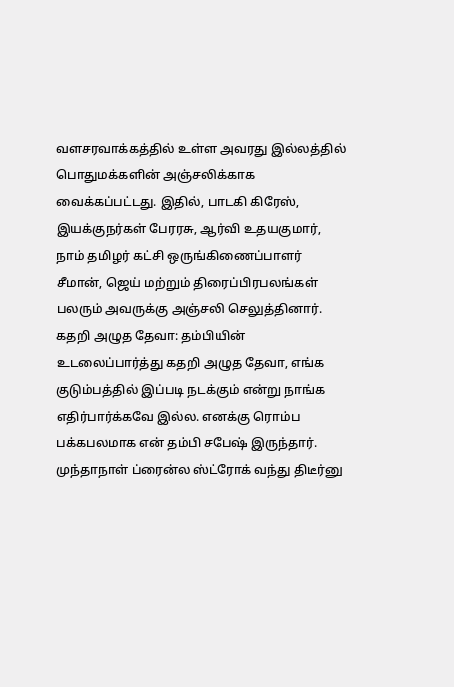வளசரவாக்கத்தில் உள்ள அவரது இல்லத்தில் பொதுமக்களின் அஞ்சலிக்காக வைக்கப்பட்டது. இதில், பாடகி கிரேஸ், இயக்குநர்கள் பேரரசு, ஆர்வி உதயகுமார், நாம் தமிழர் கட்சி ஒருங்கிணைப்பாளர் சீமான், ஜெய் மற்றும் திரைப்பிரபலங்கள் பலரும் அவருக்கு அஞ்சலி செலுத்தினார்.
கதறி அழுத தேவா: தம்பியின் உடலைப்பார்த்து கதறி அழுத தேவா, எங்க குடும்பத்தில் இப்படி நடக்கும் என்று நாங்க எதிர்பார்க்கவே இல்ல. எனக்கு ரொம்ப பக்கபலமாக என் தம்பி சபேஷ் இருந்தார். முந்தாநாள் ப்ரைன்ல ஸ்ட்ரோக் வந்து திடீர்னு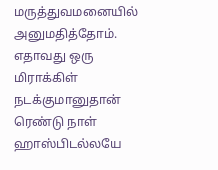மருத்துவமனையில் அனுமதித்தோம். எதாவது ஒரு மிராக்கிள் நடக்குமானுதான் ரெண்டு நாள் ஹாஸ்பிடல்லயே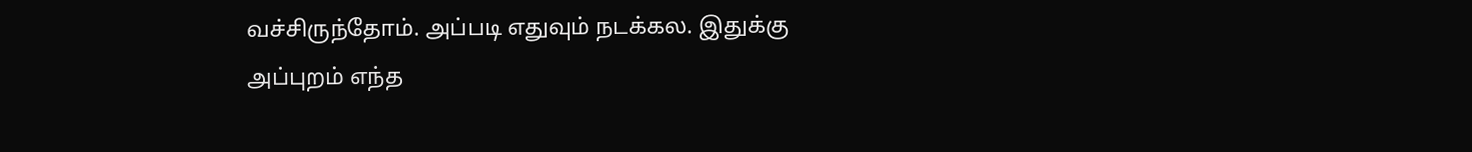வச்சிருந்தோம். அப்படி எதுவும் நடக்கல. இதுக்கு அப்புறம் எந்த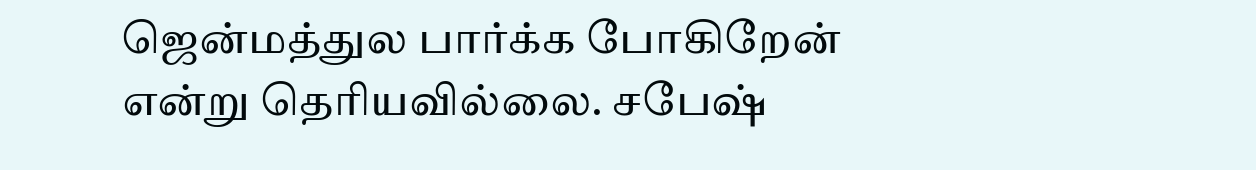ஜென்மத்துல பார்க்க போகிறேன் என்று தெரியவில்லை. சபேஷ்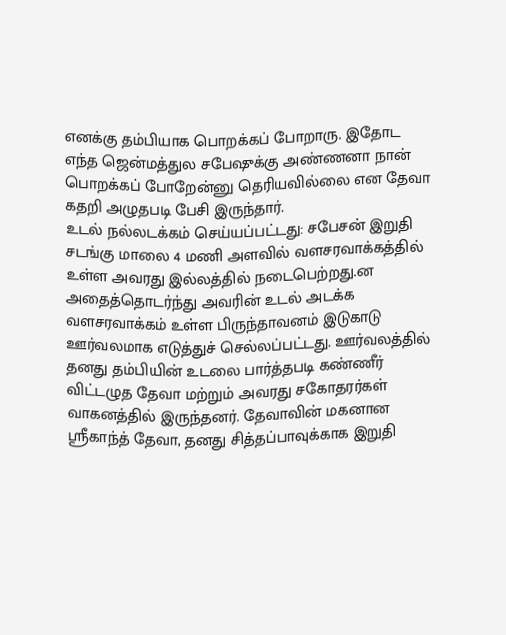எனக்கு தம்பியாக பொறக்கப் போறாரு. இதோட எந்த ஜென்மத்துல சபேஷுக்கு அண்ணனா நான் பொறக்கப் போறேன்னு தெரியவில்லை என தேவா கதறி அழுதபடி பேசி இருந்தார்.
உடல் நல்லடக்கம் செய்யப்பட்டது: சபேசன் இறுதி சடங்கு மாலை 4 மணி அளவில் வளசரவாக்கத்தில் உள்ள அவரது இல்லத்தில் நடைபெற்றது.ன அதைத்தொடர்ந்து அவரின் உடல் அடக்க வளசரவாக்கம் உள்ள பிருந்தாவனம் இடுகாடு ஊர்வலமாக எடுத்துச் செல்லப்பட்டது. ஊர்வலத்தில் தனது தம்பியின் உடலை பார்த்தபடி கண்ணீர் விட்டழுத தேவா மற்றும் அவரது சகோதரர்கள் வாகனத்தில் இருந்தனர். தேவாவின் மகனான ஸ்ரீகாந்த் தேவா, தனது சித்தப்பாவுக்காக இறுதி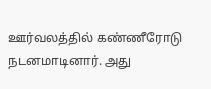ஊர்வலத்தில் கண்ணீரோடு நடனமாடினார். அது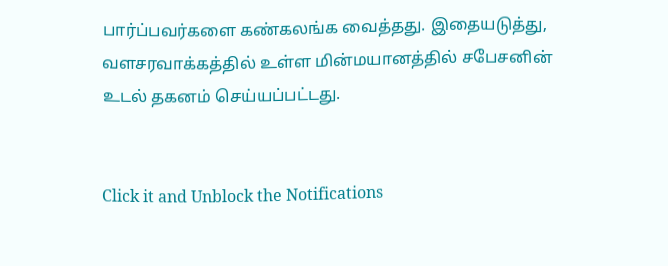பார்ப்பவர்களை கண்கலங்க வைத்தது. இதையடுத்து, வளசரவாக்கத்தில் உள்ள மின்மயானத்தில் சபேசனின் உடல் தகனம் செய்யப்பட்டது.


Click it and Unblock the Notifications